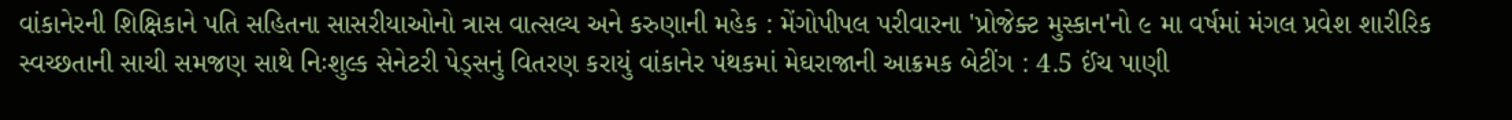વાંકાનેરની શિક્ષિકાને પતિ સહિતના સાસરીયાઓનો ત્રાસ વાત્સલ્ય અને કરુણાની મહેક : મેંગોપીપલ પરીવારના 'પ્રોજેક્ટ મુસ્કાન'નો ૯ મા વર્ષમાં મંગલ પ્રવેશ શારીરિક સ્વચ્છતાની સાચી સમજણ સાથે નિઃશુલ્ક સેનેટરી પેડ્સનું વિતરણ કરાયું વાંકાનેર પંથકમાં મેઘરાજાની આક્રમક બેટીંગ : 4.5 ઈંચ પાણી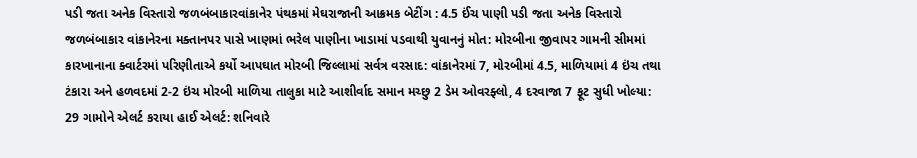પડી જતા અનેક વિસ્તારો જળબંબાકારવાંકાનેર પંથકમાં મેઘરાજાની આક્રમક બેટીંગ : 4.5 ઈંચ પાણી પડી જતા અનેક વિસ્તારો જળબંબાકાર વાંકાનેરના મક્તાનપર પાસે ખાણમાં ભરેલ પાણીના ખાડામાં પડવાથી યુવાનનું મોત: મોરબીના જીવાપર ગામની સીમમાં કારખાનાના ક્વાર્ટરમાં પરિણીતાએ કર્યો આપઘાત મોરબી જિલ્લામાં સર્વત્ર વરસાદ: વાંકાનેરમાં 7, મોરબીમાં 4.5, માળિયામાં 4 ઇંચ તથા ટંકારા અને હળવદમાં 2-2 ઇંચ મોરબી માળિયા તાલુકા માટે આશીર્વાદ સમાન મચ્છુ 2 ડેમ ઓવરફ્લો, 4 દરવાજા 7 ફૂટ સુધી ખોલ્યા: 29 ગામોને એલર્ટ કરાયા હાઈ એલર્ટ: શનિવારે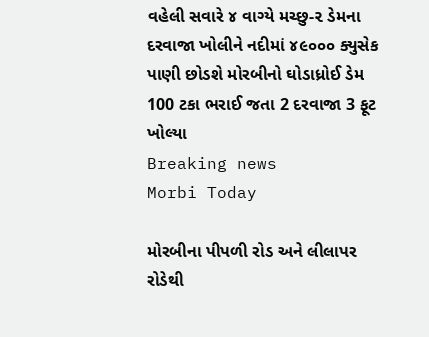વહેલી સવારે ૪ વાગ્યે મચ્છુ-૨ ડેમના દરવાજા ખોલીને નદીમાં ૪૯૦૦૦ ક્યુસેક પાણી છોડશે મોરબીનો ઘોડાધ્રોઈ ડેમ 100 ટકા ભરાઈ જતા 2 દરવાજા 3 ફૂટ ખોલ્યા
Breaking news
Morbi Today

મોરબીના પીપળી રોડ અને લીલાપર રોડેથી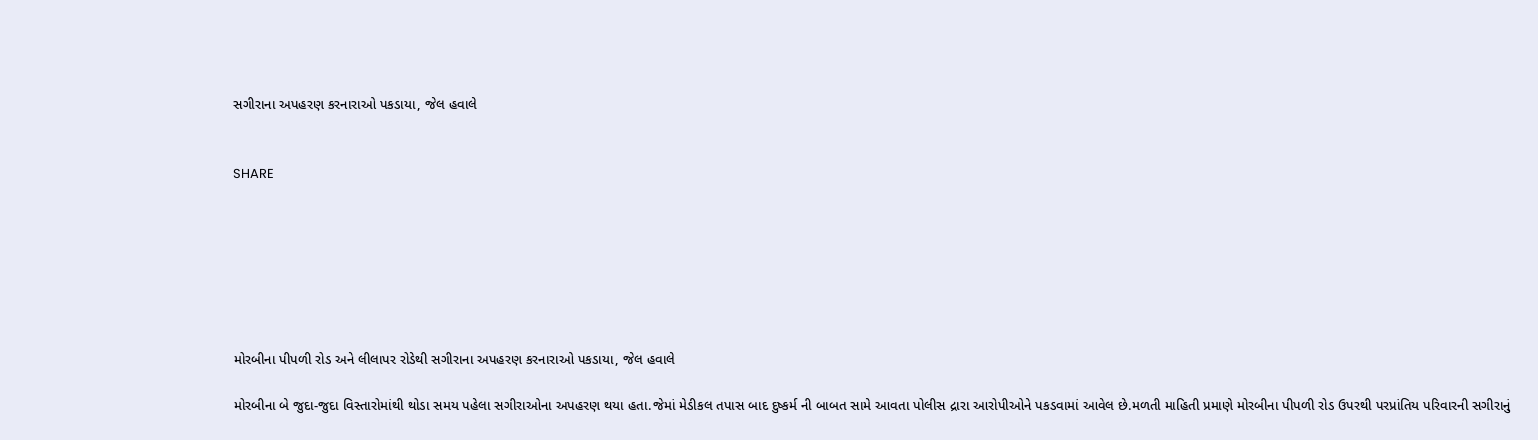સગીરાના અપહરણ કરનારાઓ પકડાયા, જેલ હવાલે


SHARE







મોરબીના પીપળી રોડ અને લીલાપર રોડેથી સગીરાના અપહરણ કરનારાઓ પકડાયા, જેલ હવાલે

મોરબીના બે જુદા-જુદા વિસ્તારોમાંથી થોડા સમય પહેલા સગીરાઓના અપહરણ થયા હતા.જેમાં મેડીકલ તપાસ બાદ દુષ્કર્મ ની બાબત સામે આવતા પોલીસ દ્રારા આરોપીઓને પકડવામાં આવેલ છે.મળતી માહિતી પ્રમાણે મોરબીના પીપળી રોડ ઉપરથી પરપ્રાંતિય પરિવારની સગીરાનું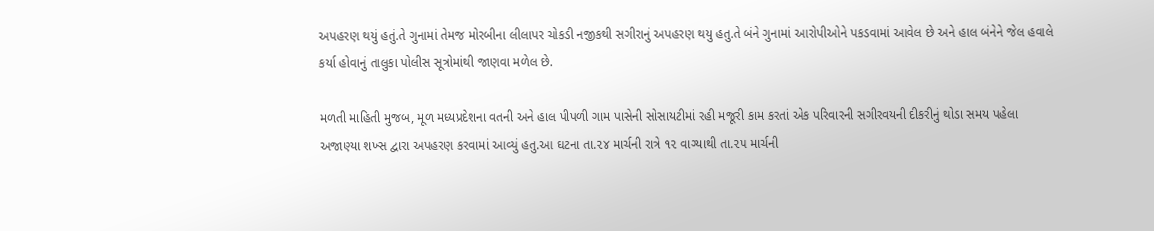અપહરણ થયું હતું.તે ગુનામાં તેમજ મોરબીના લીલાપર ચોકડી નજીકથી સગીરાનું અપહરણ થયુ હતુ.તે બંને ગુનામાં આરોપીઓને પકડવામાં આવેલ છે અને હાલ બંનેને જેલ હવાલે કર્યા હોવાનું તાલુકા પોલીસ સૂત્રોમાંથી જાણવા મળેલ છે.

મળતી માહિતી મુજબ, મૂળ મધ્યપ્રદેશના વતની અને હાલ પીપળી ગામ પાસેની સોસાયટીમાં રહી મજૂરી કામ કરતાં એક પરિવારની સગીરવયની દીકરીનું થોડા સમય પહેલા અજાણ્યા શખ્સ દ્વારા અપહરણ કરવામાં આવ્યું હતુ.આ ઘટના તા.૨૪ માર્ચની રાત્રે ૧૨ વાગ્યાથી તા.૨૫ માર્ચની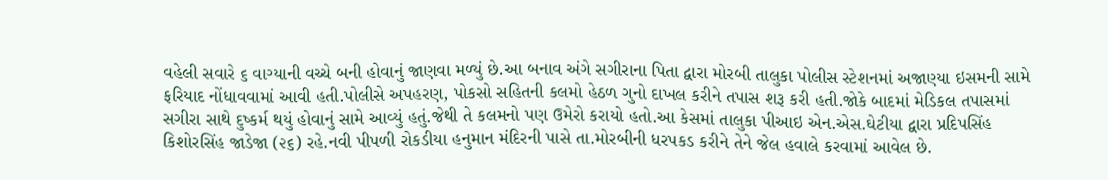વહેલી સવારે ૬ વાગ્યાની વચ્ચે બની હોવાનું જાણવા મળ્યું છે.આ બનાવ અંગે સગીરાના પિતા દ્વારા મોરબી તાલુકા પોલીસ સ્ટેશનમાં અજાણ્યા ઇસમની સામે ફરિયાદ નોંધાવવામાં આવી હતી.પોલીસે અપહરણ, પોકસો સહિતની કલમો હેઠળ ગુનો દાખલ કરીને તપાસ શરૂ કરી હતી.જોકે બાદમાં મેડિકલ તપાસમાં સગીરા સાથે દુષ્કર્મ થયું હોવાનું સામે આવ્યું હતું.જેથી તે કલમનો પણ ઉમેરો કરાયો હતો.આ કેસમાં તાલુકા પીઆઇ એન.એસ.ઘેટીયા દ્વારા પ્રદિપસિંહ કિશોરસિંહ જાડેજા (૨૬) રહે.નવી પીપળી રોકડીયા હનુમાન મંદિરની પાસે તા.મોરબીની ધરપકડ કરીને તેને જેલ હવાલે કરવામાં આવેલ છે.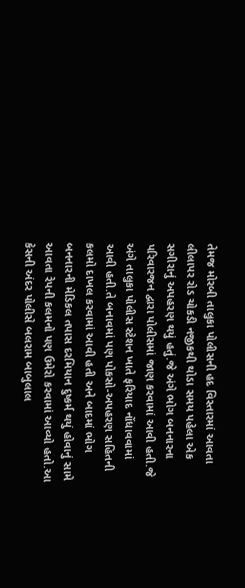તેમજ મોરબી તાલુકા પોલીસની હદ વિસ્તારમાં આવતા લીલાપર રોડ ચોકડી નજીકથી થોડા સમય પહેલા એક સગીરાનું અપહરણ થયું હતું.જે અંગે ભોગ બનનારના પરિવારજન દ્વારા પોલીસમાં જાણ કરવામાં આવી હતી.જે અંગે તાલુકા પોલીસ સ્ટેશન ખાતે ફરિયાદ નોંધાવવામાં આવી હતી.તે બનાવમાં પણ પોકસો-અપહરણ સહિતની કલમો દાખલ કરવામાં આવી હતી અને બાદમાં ભોગ બનનારની મેડિકલ તપાસ દરમિયાન દુષ્કર્મ થયું હોવાનું સામે આવતા રેપની કલમનો પણ ઉમેરો કરવામાં આવ્યો હતો.આ કેસની અંદર પોલીસે બલરામ બાબુલાલ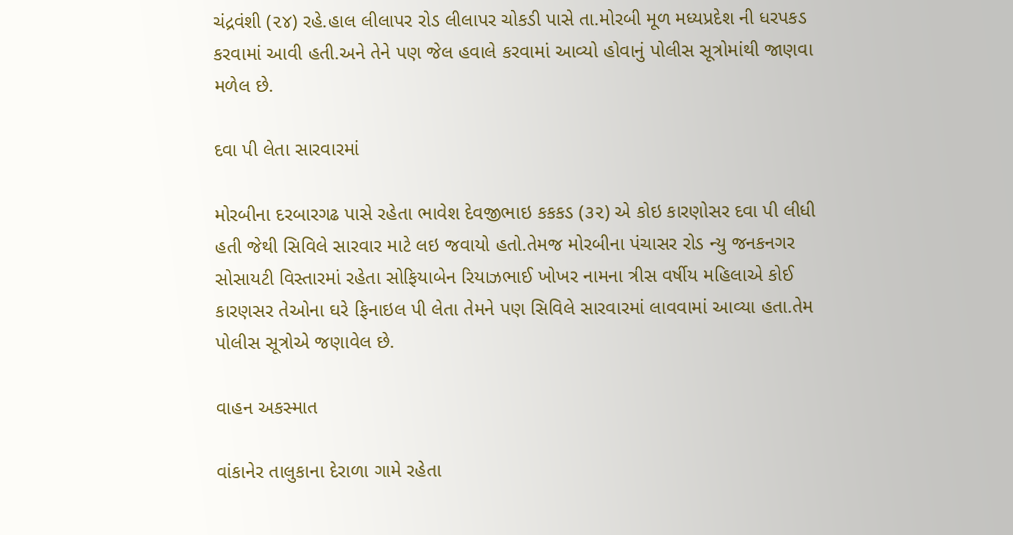ચંદ્રવંશી (૨૪) રહે.હાલ લીલાપર રોડ લીલાપર ચોકડી પાસે તા.મોરબી મૂળ મધ્યપ્રદેશ ની ધરપકડ કરવામાં આવી હતી.અને તેને પણ જેલ હવાલે કરવામાં આવ્યો હોવાનું પોલીસ સૂત્રોમાંથી જાણવા મળેલ છે.

દવા પી લેતા સારવારમાં

મોરબીના દરબારગઢ પાસે રહેતા ભાવેશ દેવજીભાઇ કકકડ (૩૨) એ કોઇ કારણોસર દવા પી લીધી હતી જેથી સિવિલે સારવાર માટે લઇ જવાયો હતો.તેમજ મોરબીના પંચાસર રોડ ન્યુ જનકનગર સોસાયટી વિસ્તારમાં રહેતા સોફિયાબેન રિયાઝભાઈ ખોખર નામના ત્રીસ વર્ષીય મહિલાએ કોઈ કારણસર તેઓના ઘરે ફિનાઇલ પી લેતા તેમને પણ સિવિલે સારવારમાં લાવવામાં આવ્યા હતા.તેમ પોલીસ સૂત્રોએ જણાવેલ છે.

વાહન અકસ્માત

વાંકાનેર તાલુકાના દેરાળા ગામે રહેતા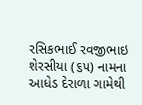રસિકભાઈ રવજીભાઇ શેરસીયા (૬૫) નામના આધેડ દેરાળા ગામેથી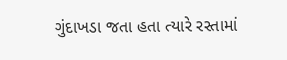ગુંદાખડા જતા હતા ત્યારે રસ્તામાં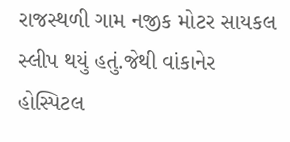રાજસ્થળી ગામ નજીક મોટર સાયકલ સ્લીપ થયું હતું.જેથી વાંકાનેર હોસ્પિટલ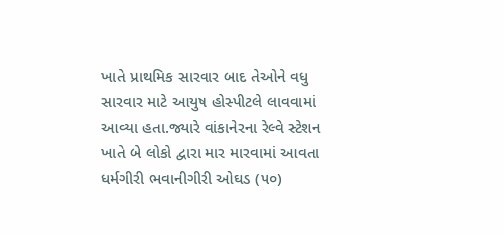ખાતે પ્રાથમિક સારવાર બાદ તેઓને વધુ સારવાર માટે આયુષ હોસ્પીટલે લાવવામાં આવ્યા હતા.જ્યારે વાંકાનેરના રેલ્વે સ્ટેશન ખાતે બે લોકો દ્વારા માર મારવામાં આવતા ધર્મગીરી ભવાનીગીરી ઓઘડ (૫૦)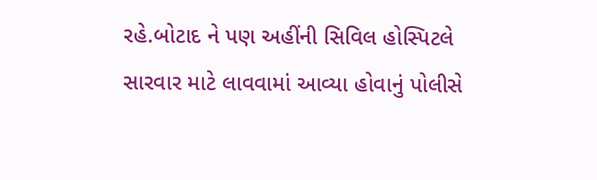રહે.બોટાદ ને પણ અહીંની સિવિલ હોસ્પિટલે સારવાર માટે લાવવામાં આવ્યા હોવાનું પોલીસે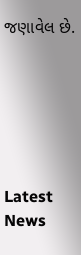જણાવેલ છે.






Latest News